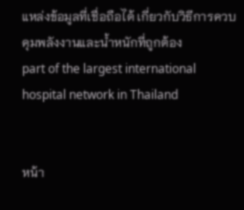แหล่งข้อมูลที่เชื่อถือได้ เกี่ยวกับวิธีการควบคุมพลังงานและน้ำหนักที่ถูกต้อง
part of the largest international hospital network in Thailand


หน้า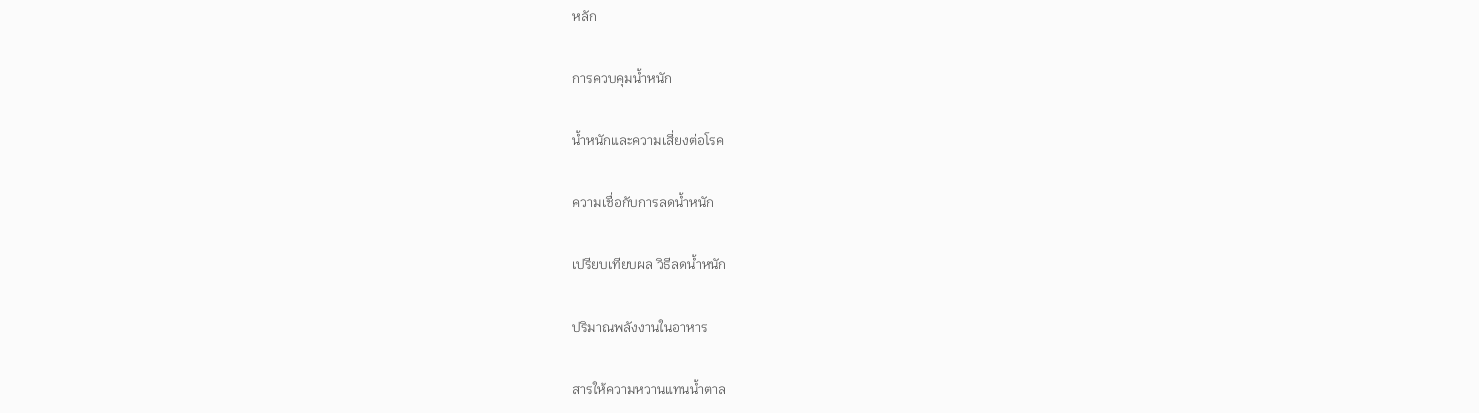หลัก

การควบคุมน้ำหนัก

น้ำหนักและความเสี่ยงต่อโรค

ความเชื่อกับการลดน้ำหนัก

เปรียบเทียบผล วิธีลดน้ำหนัก

ปริมาณพลังงานในอาหาร

สารให้ความหวานแทนน้ำตาล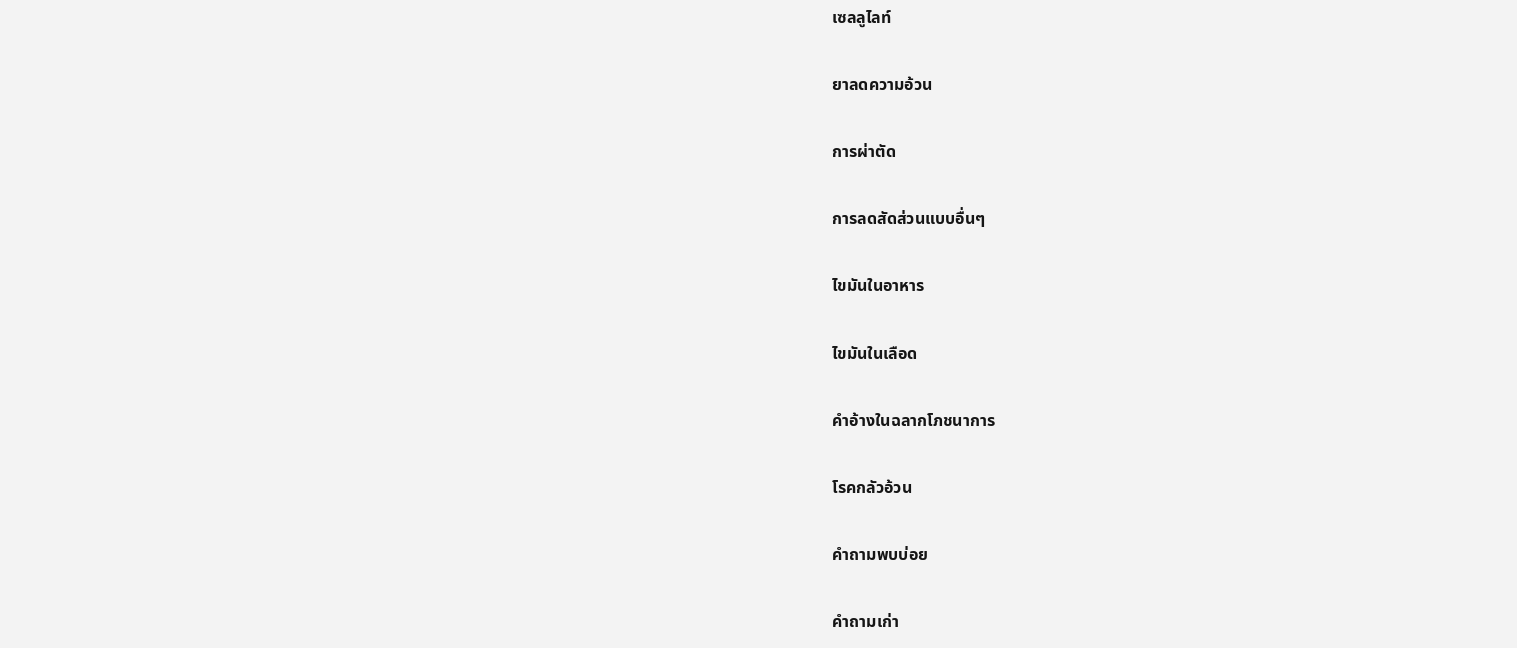เซลลูไลท์

ยาลดความอ้วน

การผ่าตัด

การลดสัดส่วนแบบอื่นๆ

ไขมันในอาหาร

ไขมันในเลือด

คำอ้างในฉลากโภชนาการ

โรคกลัวอ้วน

คำถามพบบ่อย

คำถามเก่า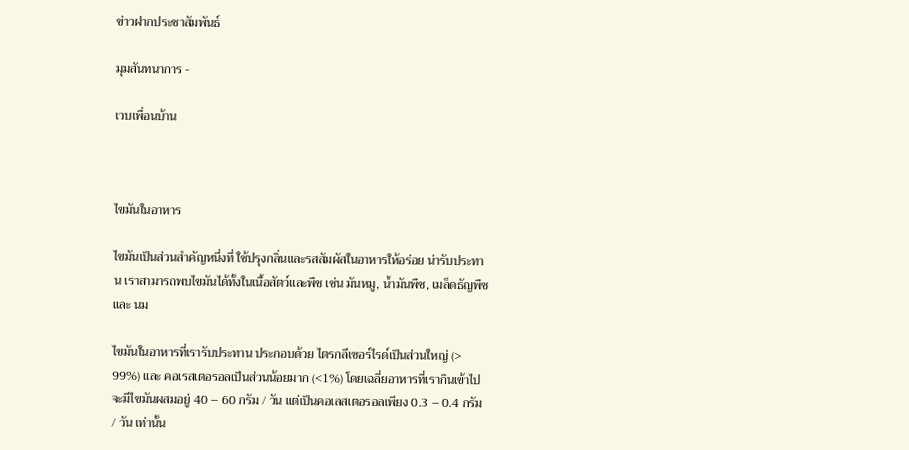ข่าวฝากประชาสัมพันธ์

มุมสันทนาการ -

เวบเพื่อนบ้าน



ไขมันในอาหาร

ไขมันเป็นส่วนสำคัญหนึ่งที่ ใช้ปรุงกลิ่นและรสสัมผัสในอาหารให้อร่อย น่ารับประทาน เราสามารถพบไขมันได้ทั้งในเนื้อสัตว์และพืช เช่น มันหมู, น้ำมันพืช, เมล็ดธัญพืช และ นม

ไขมันในอาหารที่เรารับประทาน ประกอบด้วย ไตรกลีเซอร์ไรด์เป็นส่วนใหญ่ (> 99%) และ คอเรสเตอรอลเป็นส่วนน้อยมาก (<1%) โดยเฉลี่ยอาหารที่เรากินเข้าไปจะมีไขมันผสมอยู่ 40 – 60 กรัม / วัน แต่เป็นคอเลสเตอรอลเพียง 0.3 – 0.4 กรัม / วัน เท่านั้น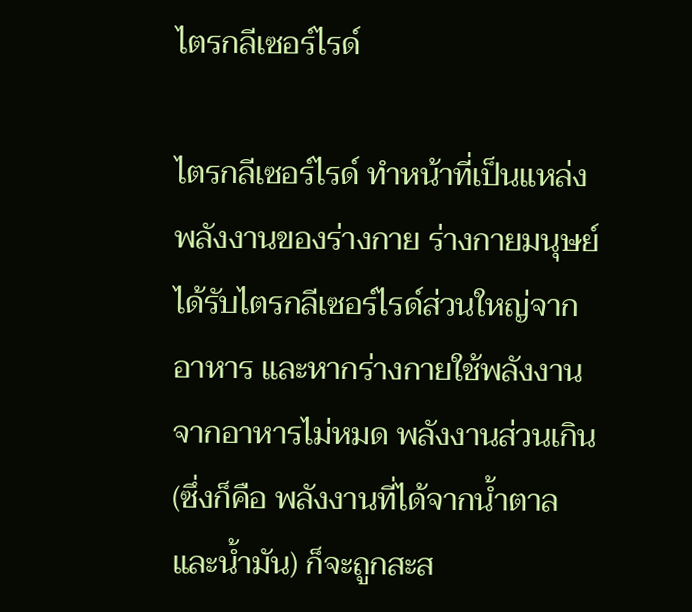ไตรกลีเซอร์ไรด์

ไตรกลีเซอร์ไรด์ ทำหน้าที่เป็นแหล่งพลังงานของร่างกาย ร่างกายมนุษย์ได้รับไตรกลีเซอร์ไรด์ส่วนใหญ่จากอาหาร และหากร่างกายใช้พลังงานจากอาหารไม่หมด พลังงานส่วนเกิน (ซึ่งก็คือ พลังงานที่ได้จากน้ำตาล และน้ำมัน) ก็จะถูกสะส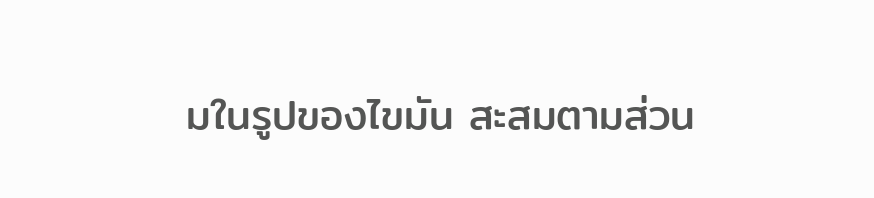มในรูปของไขมัน สะสมตามส่วน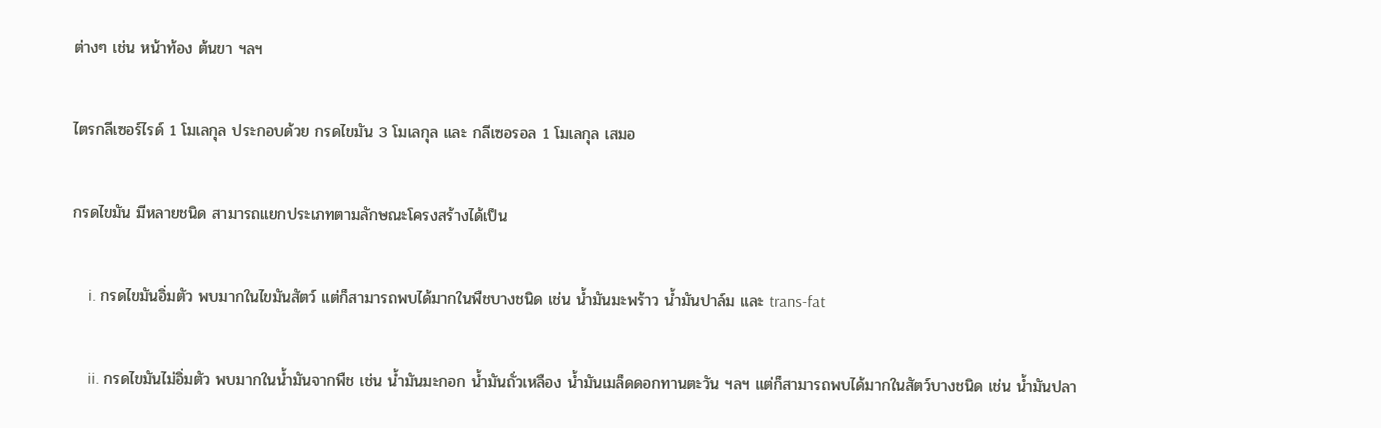ต่างๆ เช่น หน้าท้อง ต้นขา ฯลฯ

ไตรกลีเซอร์ไรด์ 1 โมเลกุล ประกอบด้วย กรดไขมัน 3 โมเลกุล และ กลีเซอรอล 1 โมเลกุล เสมอ

กรดไขมัน มีหลายชนิด สามารถแยกประเภทตามลักษณะโครงสร้างได้เป็น

    i. กรดไขมันอิ่มตัว พบมากในไขมันสัตว์ แต่ก็สามารถพบได้มากในพืชบางชนิด เช่น น้ำมันมะพร้าว น้ำมันปาล์ม และ trans-fat

    ii. กรดไขมันไม่อิ่มตัว พบมากในน้ำมันจากพืช เช่น น้ำมันมะกอก น้ำมันถั่วเหลือง น้ำมันเมล็ดดอกทานตะวัน ฯลฯ แต่ก็สามารถพบได้มากในสัตว์บางชนิด เช่น น้ำมันปลา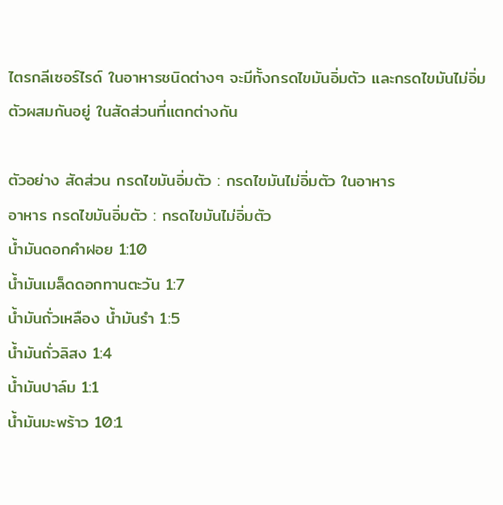ไตรกลีเซอร์ไรด์ ในอาหารชนิดต่างๆ จะมีทั้งกรดไขมันอิ่มตัว และกรดไขมันไม่อิ่มตัวผสมกันอยู่ ในสัดส่วนที่แตกต่างกัน

ตัวอย่าง สัดส่วน กรดไขมันอิ่มตัว : กรดไขมันไม่อิ่มตัว ในอาหาร
อาหาร กรดไขมันอิ่มตัว : กรดไขมันไม่อิ่มตัว
น้ำมันดอกคำฝอย 1:10
น้ำมันเมล็ดดอกทานตะวัน 1:7
น้ำมันถั่วเหลือง น้ำมันรำ 1:5
น้ำมันถั่วลิสง 1:4
น้ำมันปาล์ม 1:1
น้ำมันมะพร้าว 10:1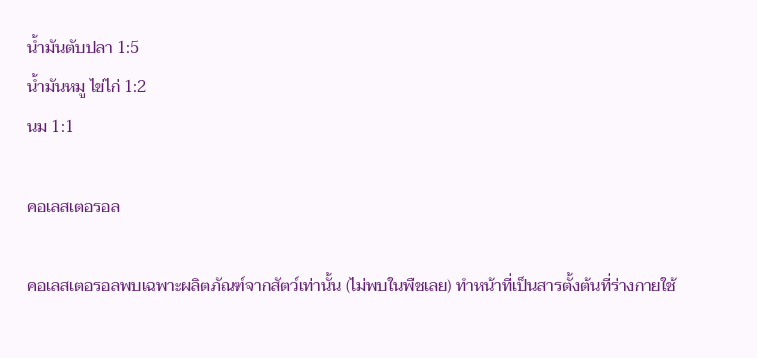น้ำมันตับปลา 1:5
น้ำมันหมู ไข่ไก่ 1:2
นม 1:1

คอเลสเตอรอล

คอเลสเตอรอลพบเฉพาะผลิตภัณฑ์จากสัตว์เท่านั้น (ไม่พบในพืชเลย) ทำหน้าที่เป็นสารตั้งต้นที่ร่างกายใช้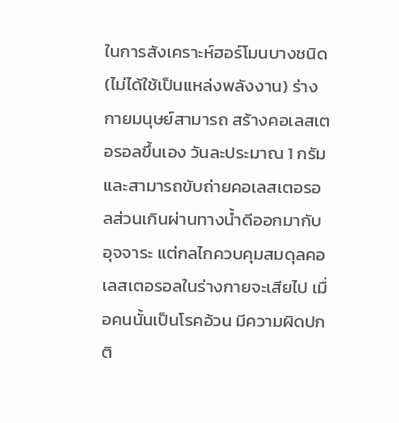ในการสังเคราะห์ฮอร์โมนบางชนิด (ไม่ได้ใช้เป็นแหล่งพลังงาน) ร่างกายมนุษย์สามารถ สร้างคอเลสเตอรอลขึ้นเอง วันละประมาณ 1 กรัม และสามารถขับถ่ายคอเลสเตอรอลส่วนเกินผ่านทางน้ำดีออกมากับอุจจาระ แต่กลไกควบคุมสมดุลคอเลสเตอรอลในร่างกายจะเสียไป เมื่อคนนั้นเป็นโรคอ้วน มีความผิดปกติ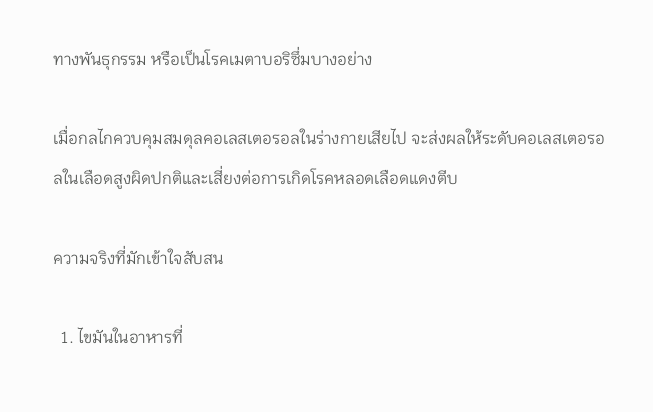ทางพันธุกรรม หรือเป็นโรคเมตาบอริซึ่มบางอย่าง

เมื่อกลไกควบคุมสมดุลคอเลสเตอรอลในร่างกายเสียไป จะส่งผลให้ระดับคอเลสเตอรอลในเลือดสูงผิดปกติและเสี่ยงต่อการเกิดโรคหลอดเลือดแดงตีบ

ความจริงที่มักเข้าใจสับสน

  1. ไขมันในอาหารที่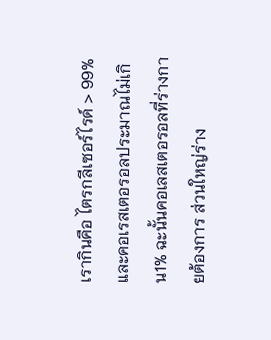เรากินคือ ไตรกลีเซอร์ไรด์ > 99% และคอเรสเตอรอลประมาณไม่เกิน1% ฉะนั้นคอเลสเตอรอลที่ร่างกายต้องการ ส่วนใหญ่ร่าง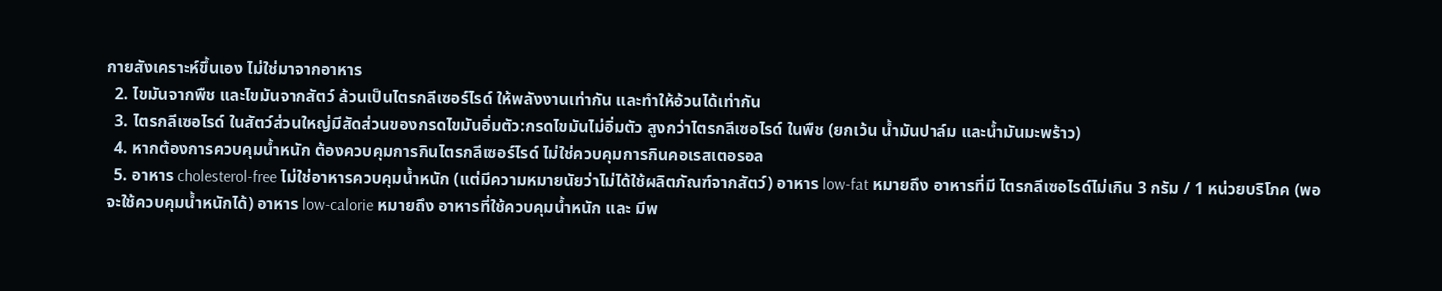กายสังเคราะห์ขึ้นเอง ไม่ใช่มาจากอาหาร
  2. ไขมันจากพืช และไขมันจากสัตว์ ล้วนเป็นไตรกลีเซอร์ไรด์ ให้พลังงานเท่ากัน และทำให้อ้วนได้เท่ากัน
  3. ไตรกลีเซอไรด์ ในสัตว์ส่วนใหญ่มีสัดส่วนของกรดไขมันอิ่มตัว:กรดไขมันไม่อิ่มตัว สูงกว่าไตรกลีเซอไรด์ ในพืช (ยกเว้น น้ำมันปาล์ม และน้ำมันมะพร้าว)
  4. หากต้องการควบคุมน้ำหนัก ต้องควบคุมการกินไตรกลีเซอร์ไรด์ ไม่ใช่ควบคุมการกินคอเรสเตอรอล
  5. อาหาร cholesterol-free ไม่ใช่อาหารควบคุมน้ำหนัก (แต่มีความหมายนัยว่าไม่ได้ใช้ผลิตภัณฑ์จากสัตว์) อาหาร low-fat หมายถึง อาหารที่มี ไตรกลีเซอไรด์ไม่เกิน 3 กรัม / 1 หน่วยบริโภค (พอจะใช้ควบคุมน้ำหนักได้) อาหาร low-calorie หมายถึง อาหารที่ใช้ควบคุมน้ำหนัก และ มีพ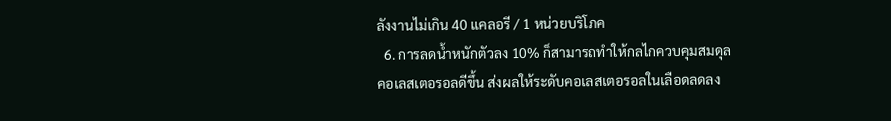ลังงานไม่เกิน 40 แคลอรี / 1 หน่วยบริโภค
  6. การลดน้ำหนักตัวลง 10% ก็สามารถทำให้กลไกควบคุมสมดุลคอเลสเตอรอลดีขึ้น ส่งผลให้ระดับคอเลสเตอรอลในเลือดลดลง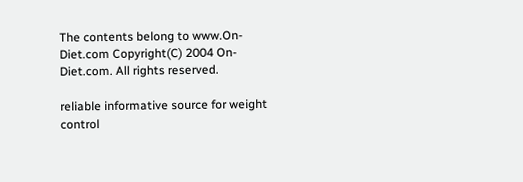The contents belong to www.On-Diet.com Copyright(C) 2004 On-Diet.com. All rights reserved.

reliable informative source for weight control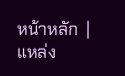หน้าหลัก  | แหล่ง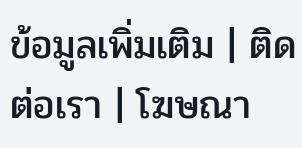ข้อมูลเพิ่มเติม | ติดต่อเรา | โฆษณา